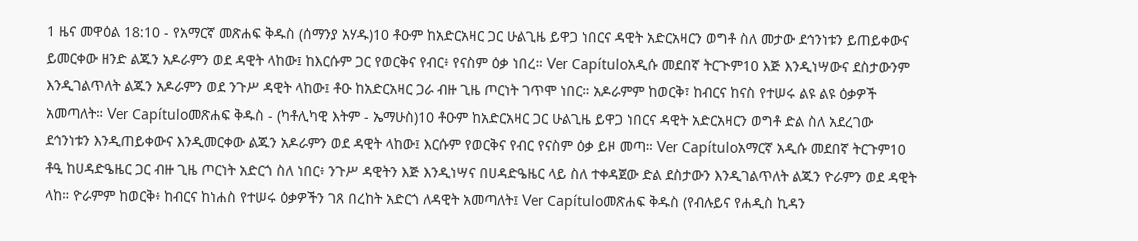1 ዜና መዋዕል 18:10 - የአማርኛ መጽሐፍ ቅዱስ (ሰማንያ አሃዱ)10 ቶዑም ከአድርአዛር ጋር ሁልጊዜ ይዋጋ ነበርና ዳዊት አድርአዛርን ወግቶ ስለ መታው ደኅንነቱን ይጠይቀውና ይመርቀው ዘንድ ልጁን አዶራምን ወደ ዳዊት ላከው፤ ከእርሱም ጋር የወርቅና የብር፥ የናስም ዕቃ ነበረ። Ver Capítuloአዲሱ መደበኛ ትርጒም10 እጅ እንዲነሣውና ደስታውንም እንዲገልጥለት ልጁን አዶራምን ወደ ንጉሥ ዳዊት ላከው፤ ቶዑ ከአድርአዛር ጋራ ብዙ ጊዜ ጦርነት ገጥሞ ነበር። አዶራምም ከወርቅ፣ ከብርና ከናስ የተሠሩ ልዩ ልዩ ዕቃዎች አመጣለት። Ver Capítuloመጽሐፍ ቅዱስ - (ካቶሊካዊ እትም - ኤማሁስ)10 ቶዑም ከአድርአዛር ጋር ሁልጊዜ ይዋጋ ነበርና ዳዊት አድርአዛርን ወግቶ ድል ስለ አደረገው ደኅንነቱን እንዲጠይቀውና እንዲመርቀው ልጁን አዶራምን ወደ ዳዊት ላከው፤ እርሱም የወርቅና የብር የናስም ዕቃ ይዞ መጣ። Ver Capítuloአማርኛ አዲሱ መደበኛ ትርጉም10 ቶዒ ከሀዳድዔዜር ጋር ብዙ ጊዜ ጦርነት አድርጎ ስለ ነበር፥ ንጉሥ ዳዊትን እጅ እንዲነሣና በሀዳድዔዜር ላይ ስለ ተቀዳጀው ድል ደስታውን እንዲገልጥለት ልጁን ዮራምን ወደ ዳዊት ላከ። ዮራምም ከወርቅ፥ ከብርና ከነሐስ የተሠሩ ዕቃዎችን ገጸ በረከት አድርጎ ለዳዊት አመጣለት፤ Ver Capítuloመጽሐፍ ቅዱስ (የብሉይና የሐዲስ ኪዳን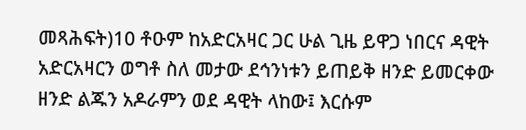መጻሕፍት)10 ቶዑም ከአድርአዛር ጋር ሁል ጊዜ ይዋጋ ነበርና ዳዊት አድርአዛርን ወግቶ ስለ መታው ደኅንነቱን ይጠይቅ ዘንድ ይመርቀው ዘንድ ልጁን አዶራምን ወደ ዳዊት ላከው፤ እርሱም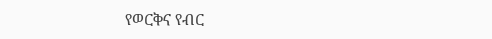የወርቅና የብር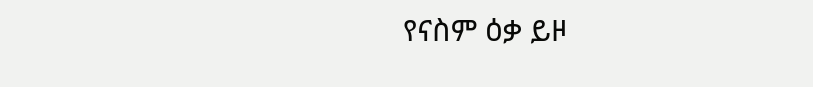የናስም ዕቃ ይዞ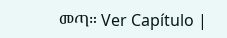መጣ። Ver Capítulo |